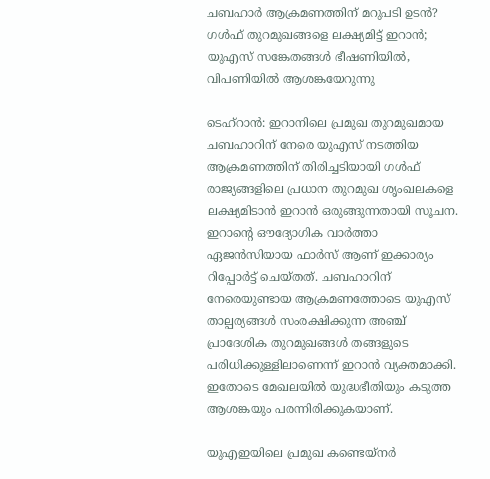ചബഹാർ ആക്രമണത്തിന് മറുപടി ഉടൻ? ഗൾഫ് തുറമുഖങ്ങളെ ലക്ഷ്യമിട്ട് ഇറാൻ; യുഎസ് സങ്കേതങ്ങൾ ഭീഷണിയിൽ, വിപണിയിൽ ആശങ്കയേറുന്നു

ടെഹ്‌റാൻ: ഇറാനിലെ പ്രമുഖ തുറമുഖമായ ചബഹാറിന് നേരെ യുഎസ് നടത്തിയ ആക്രമണത്തിന് തിരിച്ചടിയായി ഗൾഫ് രാജ്യങ്ങളിലെ പ്രധാന തുറമുഖ ശൃംഖലകളെ ലക്ഷ്യമിടാൻ ഇറാൻ ഒരുങ്ങുന്നതായി സൂചന. ഇറാന്റെ ഔദ്യോഗിക വാർത്താ ഏജൻസിയായ ഫാർസ് ആണ് ഇക്കാര്യം റിപ്പോർട്ട് ചെയ്തത്. ചബഹാറിന് നേരെയുണ്ടായ ആക്രമണത്തോടെ യുഎസ് താല്പര്യങ്ങൾ സംരക്ഷിക്കുന്ന അഞ്ച് പ്രാദേശിക തുറമുഖങ്ങൾ തങ്ങളുടെ പരിധിക്കുള്ളിലാണെന്ന് ഇറാൻ വ്യക്തമാക്കി. ഇതോടെ മേഖലയിൽ യുദ്ധഭീതിയും കടുത്ത ആശങ്കയും പരന്നിരിക്കുകയാണ്.

യുഎഇയിലെ പ്രമുഖ കണ്ടെയ്നർ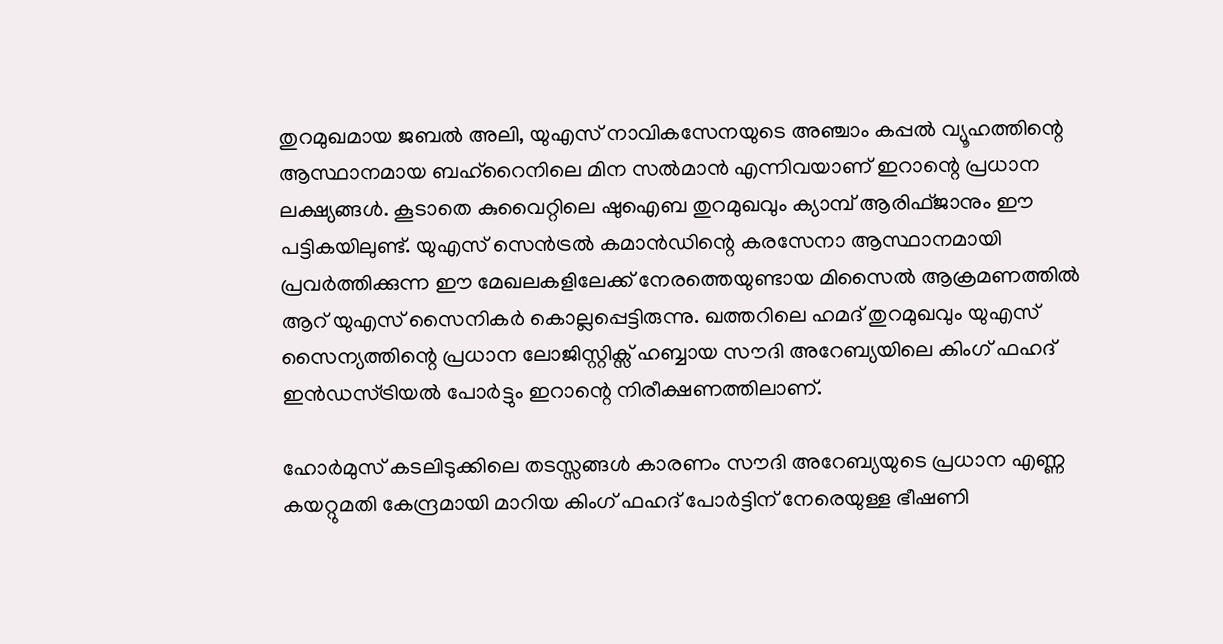തുറമുഖമായ ജബൽ അലി, യുഎസ് നാവികസേനയുടെ അഞ്ചാം കപ്പൽ വ്യൂഹത്തിന്റെ ആസ്ഥാനമായ ബഹ്‌റൈനിലെ മിന സൽമാൻ എന്നിവയാണ് ഇറാന്റെ പ്രധാന ലക്ഷ്യങ്ങൾ. കൂടാതെ കുവൈറ്റിലെ ഷുഐബ തുറമുഖവും ക്യാമ്പ് ആരിഫ്ജാനും ഈ പട്ടികയിലുണ്ട്. യുഎസ് സെൻട്രൽ കമാൻഡിന്റെ കരസേനാ ആസ്ഥാനമായി പ്രവർത്തിക്കുന്ന ഈ മേഖലകളിലേക്ക് നേരത്തെയുണ്ടായ മിസൈൽ ആക്രമണത്തിൽ ആറ് യുഎസ് സൈനികർ കൊല്ലപ്പെട്ടിരുന്നു. ഖത്തറിലെ ഹമദ് തുറമുഖവും യുഎസ് സൈന്യത്തിന്റെ പ്രധാന ലോജിസ്റ്റിക്സ് ഹബ്ബായ സൗദി അറേബ്യയിലെ കിംഗ് ഫഹദ് ഇൻഡസ്ട്രിയൽ പോർട്ടും ഇറാന്റെ നിരീക്ഷണത്തിലാണ്.

ഹോർമുസ് കടലിടുക്കിലെ തടസ്സങ്ങൾ കാരണം സൗദി അറേബ്യയുടെ പ്രധാന എണ്ണ കയറ്റുമതി കേന്ദ്രമായി മാറിയ കിംഗ് ഫഹദ് പോർട്ടിന് നേരെയുള്ള ഭീഷണി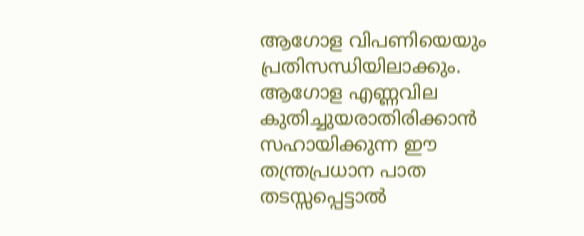ആഗോള വിപണിയെയും പ്രതിസന്ധിയിലാക്കും. ആഗോള എണ്ണവില കുതിച്ചുയരാതിരിക്കാൻ സഹായിക്കുന്ന ഈ തന്ത്രപ്രധാന പാത തടസ്സപ്പെട്ടാൽ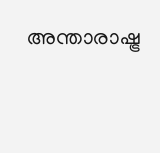അന്താരാഷ്ട്ര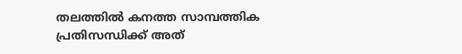തലത്തിൽ കനത്ത സാമ്പത്തിക പ്രതിസന്ധിക്ക് അത്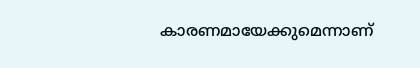കാരണമായേക്കുമെന്നാണ്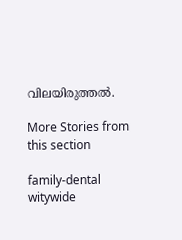വിലയിരുത്തൽ.

More Stories from this section

family-dental
witywide